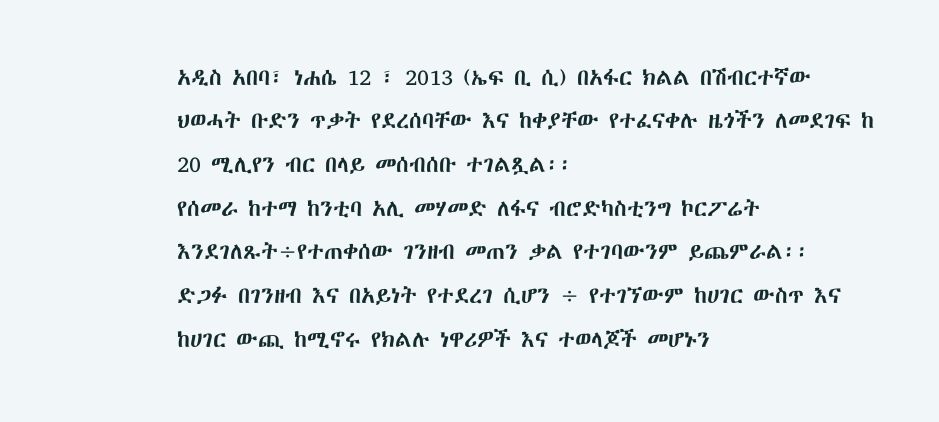አዲስ አበባ፣ ነሐሴ 12 ፣ 2013 (ኤፍ ቢ ሲ) በአፋር ክልል በሽብርተኛው ህወሓት ቡድን ጥቃት የደረሰባቸው እና ከቀያቸው የተፈናቀሉ ዜጎችን ለመደገፍ ከ 20 ሚሊየን ብር በላይ መሰብሰቡ ተገልጿል፡፡
የሰመራ ከተማ ከንቲባ አሊ መሃመድ ለፋና ብሮድካስቲንግ ኮርፖሬት እንደገለጹት÷የተጠቀሰው ገንዘብ መጠን ቃል የተገባውንም ይጨምራል፡፡
ድጋፉ በገንዘብ እና በአይነት የተደረገ ሲሆን ÷ የተገኘውም ከሀገር ውስጥ እና ከሀገር ውጪ ከሚኖሩ የክልሉ ነዋሪዎች እና ተወላጆች መሆኑን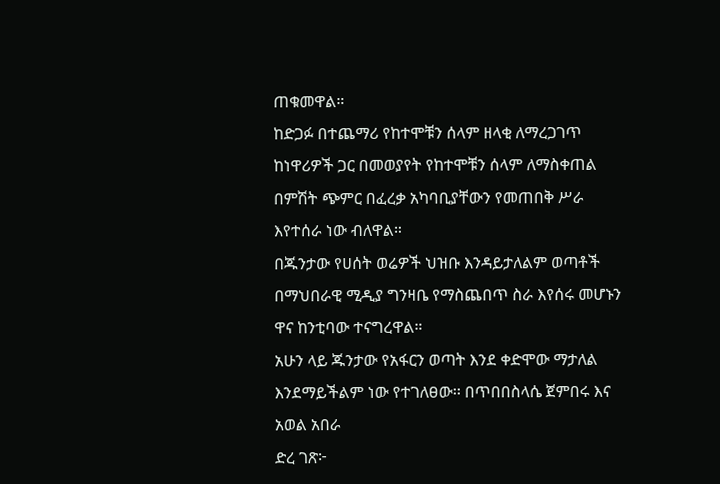ጠቁመዋል።
ከድጋፉ በተጨማሪ የከተሞቹን ሰላም ዘላቂ ለማረጋገጥ ከነዋሪዎች ጋር በመወያየት የከተሞቹን ሰላም ለማስቀጠል በምሽት ጭምር በፈረቃ አካባቢያቸውን የመጠበቅ ሥራ እየተሰራ ነው ብለዋል።
በጁንታው የሀሰት ወሬዎች ህዝቡ እንዳይታለልም ወጣቶች በማህበራዊ ሚዲያ ግንዛቤ የማስጨበጥ ስራ እየሰሩ መሆኑን ዋና ከንቲባው ተናግረዋል።
አሁን ላይ ጁንታው የአፋርን ወጣት እንደ ቀድሞው ማታለል እንደማይችልም ነው የተገለፀው፡፡ በጥበበስላሴ ጀምበሩ እና አወል አበራ
ድረ ገጽ፦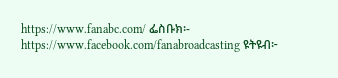https://www.fanabc.com/ ፌስቡክ፡- https://www.facebook.com/fanabroadcasting ዩትዩብ፦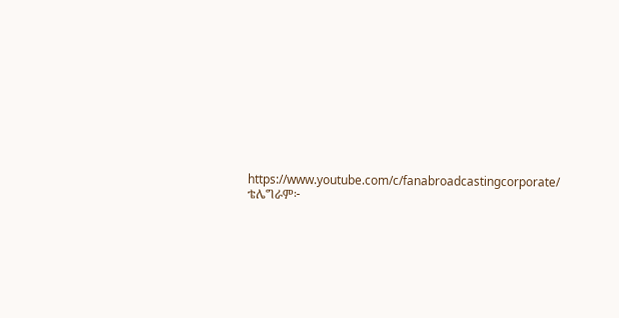https://www.youtube.com/c/fanabroadcastingcorporate/ ቴሌግራም፦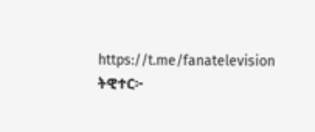https://t.me/fanatelevision ትዊተር፦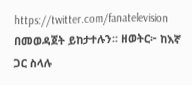https://twitter.com/fanatelevision በመወዳጀት ይከታተሉን፡፡ ዘወትር፦ ከእኛ ጋር ስላሉ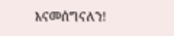እናመሰግናለን!